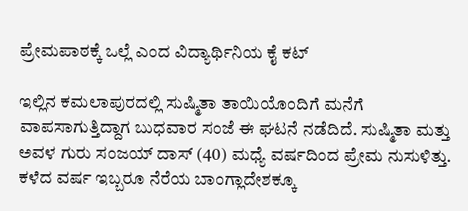ಪ್ರೇಮಪಾಠಕ್ಕೆ ಒಲ್ಲೆ ಎಂದ ವಿದ್ಯಾರ್ಥಿನಿಯ ಕೈ ಕಟ್

ಇಲ್ಲಿನ ಕಮಲಾಪುರದಲ್ಲಿ ಸುಷ್ಮಿತಾ ತಾಯಿಯೊಂದಿಗೆ ಮನೆಗೆ ವಾಪಸಾಗುತ್ತಿದ್ದಾಗ ಬುಧವಾರ ಸಂಜೆ ಈ ಘಟನೆ ನಡೆದಿದೆ. ಸುಷ್ಮಿತಾ ಮತ್ತು ಅವಳ ಗುರು ಸಂಜಯ್ ದಾಸ್ (40) ಮಧ್ಯೆ ವರ್ಷದಿಂದ ಪ್ರೇಮ ನುಸುಳಿತ್ತು. ಕಳೆದ ವರ್ಷ ಇಬ್ಬರೂ ನೆರೆಯ ಬಾಂಗ್ಲಾದೇಶಕ್ಕೂ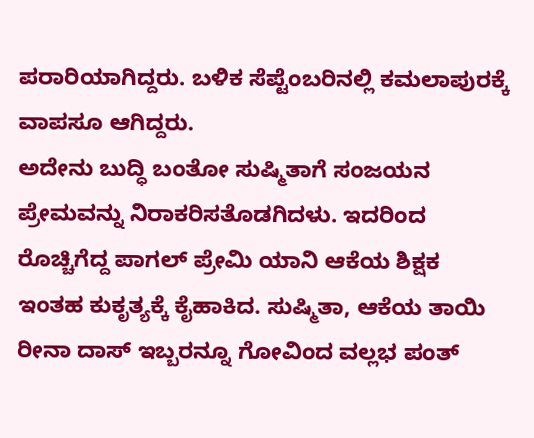ಪರಾರಿಯಾಗಿದ್ದರು. ಬಳಿಕ ಸೆಪ್ಟೆಂಬರಿನಲ್ಲಿ ಕಮಲಾಪುರಕ್ಕೆ ವಾಪಸೂ ಆಗಿದ್ದರು.
ಅದೇನು ಬುದ್ಧಿ ಬಂತೋ ಸುಷ್ಮಿತಾಗೆ ಸಂಜಯನ ಪ್ರೇಮವನ್ನು ನಿರಾಕರಿಸತೊಡಗಿದಳು. ಇದರಿಂದ ರೊಚ್ಚಿಗೆದ್ದ ಪಾಗಲ್ ಪ್ರೇಮಿ ಯಾನಿ ಆಕೆಯ ಶಿಕ್ಷಕ ಇಂತಹ ಕುಕೃತ್ಯಕ್ಕೆ ಕೈಹಾಕಿದ. ಸುಷ್ಮಿತಾ, ಆಕೆಯ ತಾಯಿ ರೀನಾ ದಾಸ್ ಇಬ್ಬರನ್ನೂ ಗೋವಿಂದ ವಲ್ಲಭ ಪಂತ್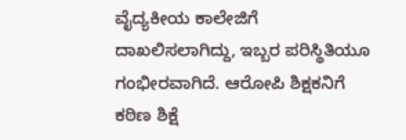ವೈದ್ಯಕೀಯ ಕಾಲೇಜಿಗೆ ದಾಖಲಿಸಲಾಗಿದ್ದು, ಇಬ್ಬರ ಪರಿಸ್ಥಿತಿಯೂ ಗಂಭೀರವಾಗಿದೆ. ಆರೋಪಿ ಶಿಕ್ಷಕನಿಗೆ ಕಠಿಣ ಶಿಕ್ಷೆ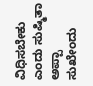ವಿಧಿಸಬೇಕು ಎಂದು ಸುಷ್ಮಿತಾ ಅಪ್ಪಾ ಸುಖೇಂದು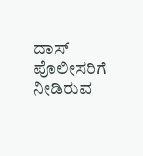ದಾಸ್ ಪೊಲೀಸರಿಗೆ ನೀಡಿರುವ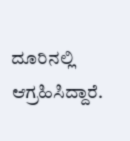ದೂರಿನಲ್ಲಿ ಆಗ್ರಹಿಸಿದ್ದಾರೆ.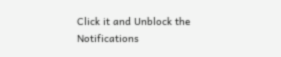Click it and Unblock the Notifications